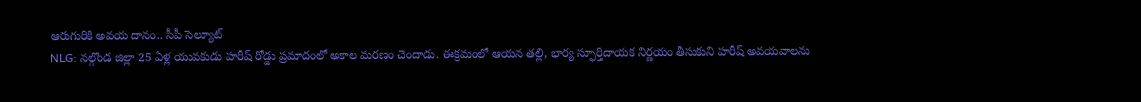ఆరుగురికి అవయ దానం.. సీపీ సెల్యూట్
NLG: నల్గొండ జిల్లా 25 ఏళ్ల యువకుడు హరీష్ రోడ్డు ప్రమాదంలో అకాల మరణం చెందాడు. ఈక్రమంలో ఆయన తల్లి, భార్య స్ఫూర్తిదాయక నిర్ణయం తీసుకుని హరీష్ అవయవాలను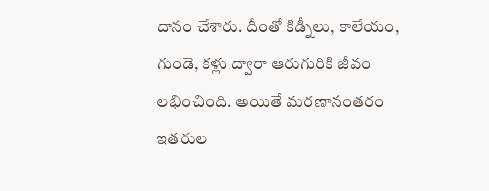దానం చేశారు. దీంతో కిడ్నీలు, కాలేయం, గుండె, కళ్లు ద్వారా ఆరుగురికి జీవం లభించింది. అయితే మరణానంతరం ఇతరుల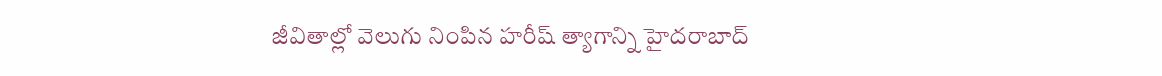జీవితాల్లో వెలుగు నింపిన హరీష్ త్యాగాన్ని హైదరాబాద్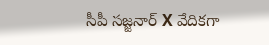సీపీ సజ్జనార్ X వేదికగా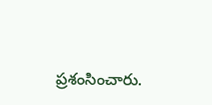ప్రశంసించారు.